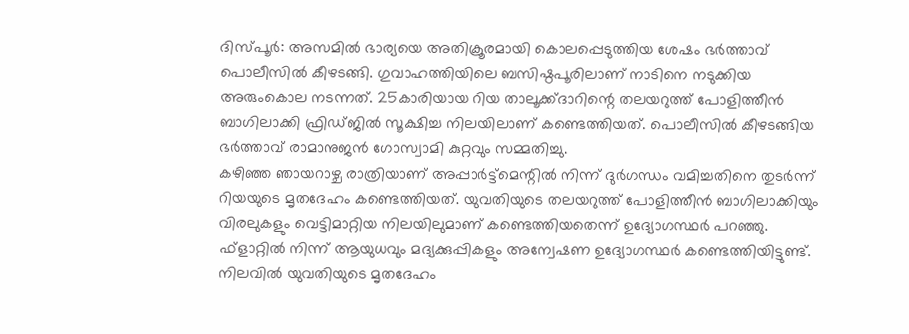ദിസ്പൂർ: അസമിൽ ഭാര്യയെ അതിക്രൂരമായി കൊലപ്പെടുത്തിയ ശേഷം ഭർത്താവ് പൊലീസിൽ കീഴടങ്ങി. ഗുവാഹത്തിയിലെ ബസിഷ്ഠപൂരിലാണ് നാടിനെ നടുക്കിയ അരുംകൊല നടന്നത്. 25കാരിയായ റിയ താലൂക്ക്ദാറിന്റെ തലയറുത്ത് പോളിത്തീൻ ബാഗിലാക്കി ഫ്രിഡ്ജിൽ സൂക്ഷിച്ച നിലയിലാണ് കണ്ടെത്തിയത്. പൊലീസിൽ കീഴടങ്ങിയ ഭർത്താവ് രാമാനുജൻ ഗോസ്വാമി കുറ്റവും സമ്മതിച്ചു.
കഴിഞ്ഞ ഞായറാഴ്ച രാത്രിയാണ് അപ്പാർട്ട്മെന്റിൽ നിന്ന് ദുർഗന്ധം വമിച്ചതിനെ തുടർന്ന് റിയയുടെ മൃതദേഹം കണ്ടെത്തിയത്. യുവതിയുടെ തലയറുത്ത് പോളിത്തീൻ ബാഗിലാക്കിയും വിരലുകളും വെട്ടിമാറ്റിയ നിലയിലുമാണ് കണ്ടെത്തിയതെന്ന് ഉദ്യോഗസ്ഥർ പറഞ്ഞു. ഫ്ളാറ്റിൽ നിന്ന് ആയുധവും മദ്യക്കുപ്പികളും അന്വേഷണ ഉദ്യോഗസ്ഥർ കണ്ടെത്തിയിട്ടുണ്ട്.
നിലവിൽ യുവതിയുടെ മൃതദേഹം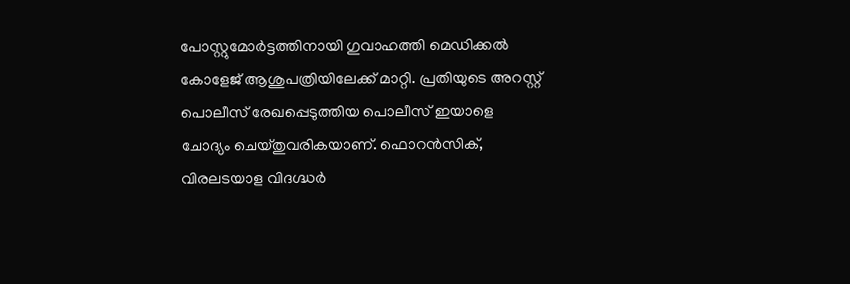പോസ്റ്റുമോർട്ടത്തിനായി ഗുവാഹത്തി മെഡിക്കൽ കോളേജ് ആശുപത്രിയിലേക്ക് മാറ്റി. പ്രതിയുടെ അറസ്റ്റ് പൊലീസ് രേഖപ്പെടുത്തിയ പൊലീസ് ഇയാളെ ചോദ്യം ചെയ്തുവരികയാണ്. ഫൊറൻസിക്, വിരലടയാള വിദഗ്ദ്ധർ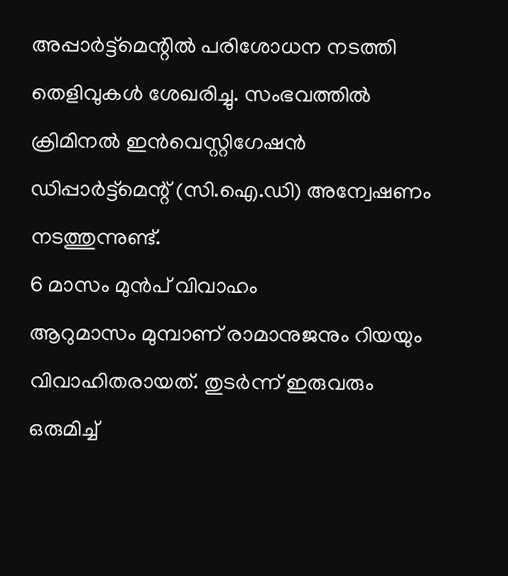അപ്പാർട്ട്മെന്റിൽ പരിശോധന നടത്തി തെളിവുകൾ ശേഖരിച്ചു. സംഭവത്തിൽ ക്രിമിനൽ ഇൻവെസ്റ്റിഗേഷൻ ഡിപ്പാർട്ട്മെന്റ് (സി.ഐ.ഡി) അന്വേഷണം നടത്തുന്നുണ്ട്.
6 മാസം മുൻപ് വിവാഹം
ആറുമാസം മുമ്പാണ് രാമാനുജനും റിയയും വിവാഹിതരായത്. തുടർന്ന് ഇരുവരും ഒരുമിച്ച്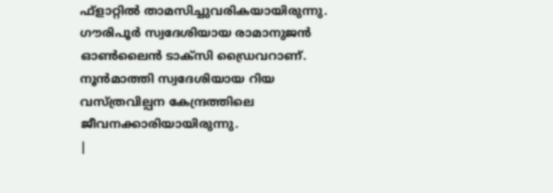ഫ്ളാറ്റിൽ താമസിച്ചുവരികയായിരുന്നു. ഗൗരിപൂർ സ്വദേശിയായ രാമാനുജൻ ഓൺലൈൻ ടാക്സി ഡ്രൈവറാണ്. നൂൻമാത്തി സ്വദേശിയായ റിയ വസ്ത്രവില്പന കേന്ദ്രത്തിലെ ജീവനക്കാരിയായിരുന്നു.
|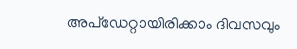അപ്ഡേറ്റായിരിക്കാം ദിവസവും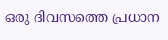ഒരു ദിവസത്തെ പ്രധാന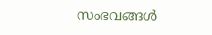സംഭവങ്ങൾ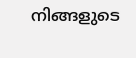നിങ്ങളുടെ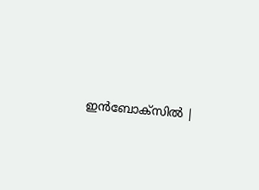ഇൻബോക്സിൽ |